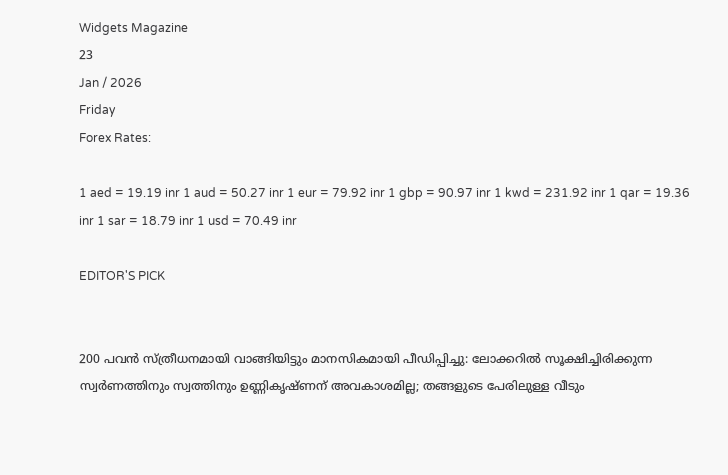Widgets Magazine
23
Jan / 2026
Friday
Forex Rates:

1 aed = 19.19 inr 1 aud = 50.27 inr 1 eur = 79.92 inr 1 gbp = 90.97 inr 1 kwd = 231.92 inr 1 qar = 19.36 inr 1 sar = 18.79 inr 1 usd = 70.49 inr

EDITOR'S PICK


200 പവൻ സ്‌ത്രീധനമായി വാങ്ങിയിട്ടും മാനസികമായി പീഡിപ്പിച്ചു: ലോക്കറിൽ സൂക്ഷിച്ചിരിക്കുന്ന സ്വർണത്തിനും സ്വത്തിനും ഉണ്ണികൃഷ്‌ണന് അവകാശമില്ല; തങ്ങളുടെ പേരിലുള്ള വീടും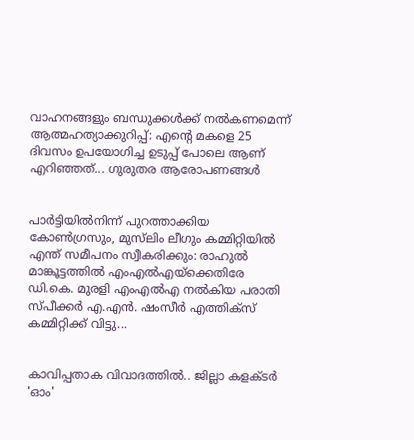വാഹനങ്ങളും ബന്ധുക്കൾക്ക് നൽകണമെന്ന് ആത്മഹത്യാക്കുറിപ്പ്: എന്റെ മകളെ 25 ദിവസം ഉപയോഗിച്ച ഉടുപ്പ് പോലെ ആണ് എറിഞ്ഞത്... ഗുരുതര ആരോപണങ്ങൾ


പാർട്ടിയിൽനിന്ന് പുറത്താക്കിയ കോൺഗ്രസും, മുസ്‌ലിം ലീഗും കമ്മിറ്റിയിൽ എന്ത് സമീപനം സ്വീകരിക്കും: രാഹുൽ മാങ്കൂട്ടത്തിൽ എംഎൽഎയ്ക്കെതിരേ ഡി.കെ. മുരളി എംഎൽഎ നൽകിയ പരാതി സ്പീക്കർ എ.എൻ. ഷംസീർ എത്തിക്സ് കമ്മിറ്റിക്ക് വിട്ടു...


കാവിപ്പതാക വിവാദത്തിൽ.. ജില്ലാ കളക്ടർ 'ഓം'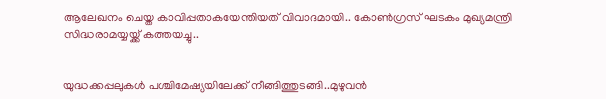ആലേഖനം ചെയ്ത കാവിപ്പതാകയേന്തിയത് വിവാദമായി.. കോൺഗ്രസ് ഘടകം മുഖ്യമന്ത്രി സിദ്ധരാമയ്യയ്ക്ക് കത്തയച്ചു..


യുദ്ധക്കപ്പലുകൾ പശ്ചിമേഷ്യയിലേക്ക് നീങ്ങിത്തുടങ്ങി..മുഴുവൻ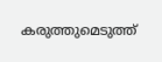കരുത്തുമെടുത്ത്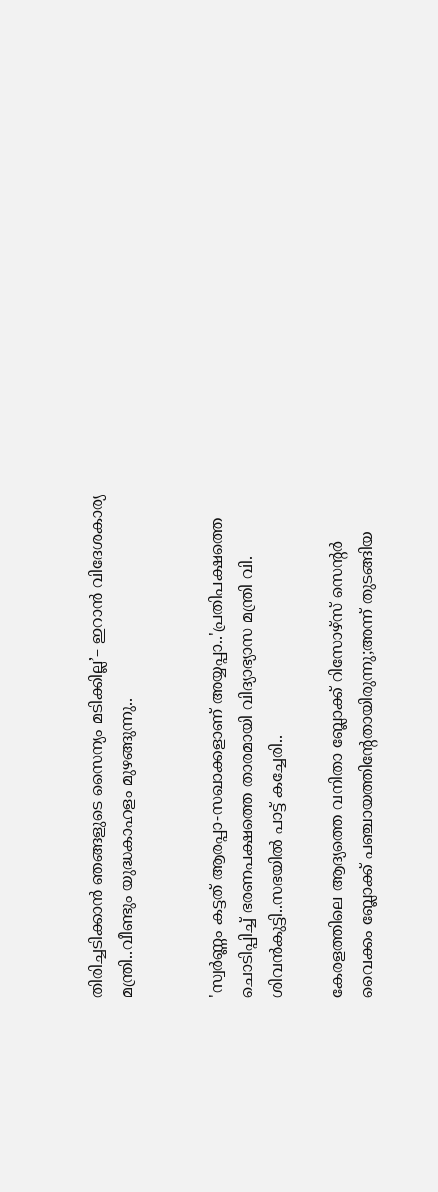തിരിച്ചടിക്കാൻ ഞങ്ങളുടെ സൈന്യം മടിക്കില്ല’– ഇറാൻ വിദേശകാര്യ മന്ത്രി..വീണ്ടും യുദ്ധകാഹളം മുഴങ്ങുന്നു..


'സ്വർണ്ണം കട്ടത് ആരപ്പാ-സഖാക്കളാണ് അയ്യപ്പാ..'പ്രതിപക്ഷത്തെ ചൊടിപ്പിച്ച് ഭരണപക്ഷത്തെ താരമായി വിദ്യാഭ്യാസ മന്ത്രി വി. ശിവന്‍കുട്ടി..സഭയിൽ പാട്ട് കച്ചേരി..

കേരളത്തിലെ ആദ്യത്തെ വനിതാ ബ്ലോക്ക് റിസോഴ്സ് സെന്റർ വൈക്കം ബ്ലോക്ക് പഞ്ചായത്തിന്റേതായിരുന്നു;അന്ന് തുടങ്ങിയ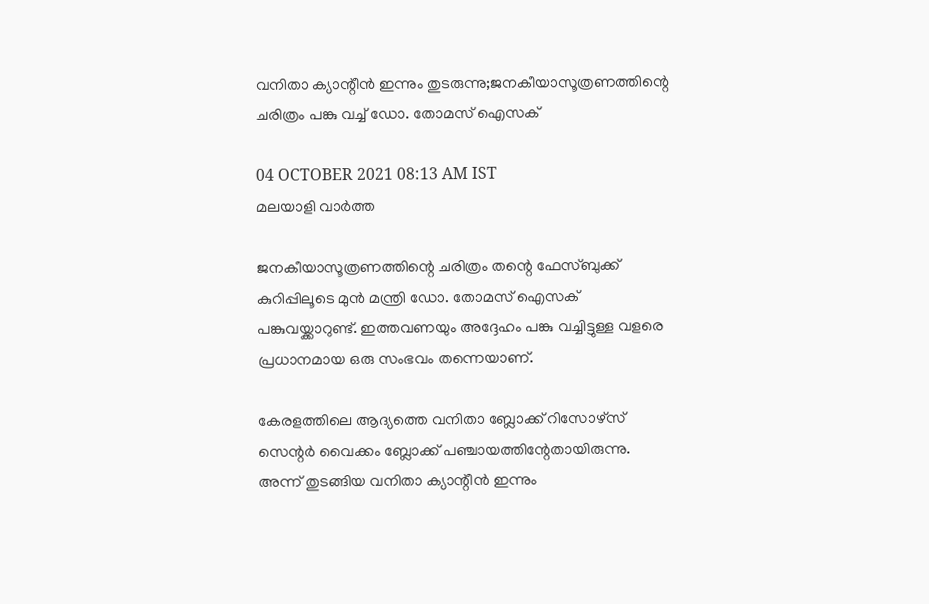വനിതാ ക്യാന്റീൻ ഇന്നും തുടരുന്നു;ജനകീയാസൂത്രണത്തിന്റെ ചരിത്രം പങ്കു വച്ച് ഡോ. തോമസ് ഐസക്

04 OCTOBER 2021 08:13 AM IST
മലയാളി വാര്‍ത്ത

ജനകീയാസൂത്രണത്തിന്റെ ചരിത്രം തന്റെ ഫേസ്ബുക്ക് കുറിപ്പിലൂടെ മുൻ മന്ത്രി ഡോ. തോമസ് ഐസക് പങ്കുവയ്ക്കാറുണ്ട്. ഇത്തവണയും അദ്ദേഹം പങ്കു വച്ചിട്ടുള്ള വളരെ പ്രധാനമായ ഒരു സംഭവം തന്നെയാണ്.

കേരളത്തിലെ ആദ്യത്തെ വനിതാ ബ്ലോക്ക് റിസോഴ്സ് സെന്റർ വൈക്കം ബ്ലോക്ക് പഞ്ചായത്തിന്റേതായിരുന്നു. അന്ന് തുടങ്ങിയ വനിതാ ക്യാന്റീൻ ഇന്നും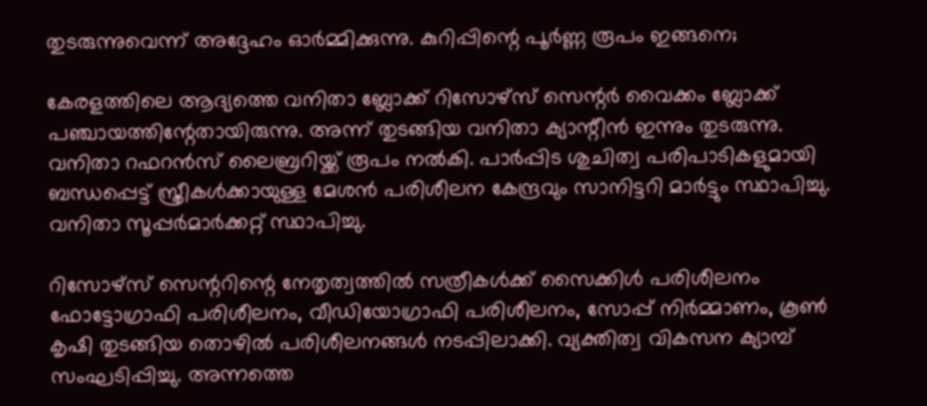തുടരുന്നുവെന്ന് അദ്ദേഹം ഓർമ്മിക്കുന്നു. കുറിപ്പിന്റെ പൂർണ്ണ രൂപം ഇങ്ങനെ;

കേരളത്തിലെ ആദ്യത്തെ വനിതാ ബ്ലോക്ക് റിസോഴ്സ് സെന്റർ വൈക്കം ബ്ലോക്ക് പഞ്ചായത്തിന്റേതായിരുന്നു. അന്ന് തുടങ്ങിയ വനിതാ ക്യാന്റീൻ ഇന്നും തുടരുന്നു. വനിതാ റഫറൻസ് ലൈബ്രറിയ്ക്ക് രൂപം നൽകി. പാർപ്പിട ശുചിത്വ പരിപാടികളുമായി ബന്ധപ്പെട്ട് സ്ത്രീകൾക്കായുള്ള മേശൻ പരിശീലന കേന്ദ്രവും സാനിട്ടറി മാർട്ടും സ്ഥാപിച്ചു. വനിതാ സൂപ്പർമാർക്കറ്റ് സ്ഥാപിച്ചു.

റിസോഴ്സ് സെന്ററിന്റെ നേതൃത്വത്തിൽ സത്രീകൾക്ക് സൈക്കിൾ പരിശീലനം ഫോട്ടോഗ്രാഫി പരിശീലനം, വീഡിയോഗ്രാഫി പരിശീലനം, സോപ്പ് നിർമ്മാണം, കൂൺ കൃഷി തുടങ്ങിയ തൊഴിൽ പരിശീലനങ്ങൾ നടപ്പിലാക്കി. വ്യക്തിത്വ വികസന ക്യാമ്പ് സംഘടിപ്പിച്ചു. അന്നത്തെ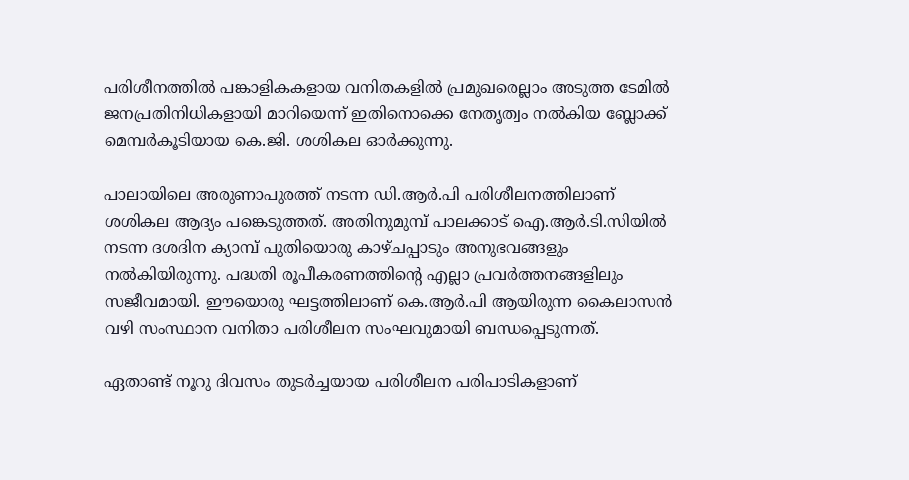പരിശീനത്തിൽ പങ്കാളികകളായ വനിതകളിൽ പ്രമുഖരെല്ലാം അടുത്ത ടേമിൽ ജനപ്രതിനിധികളായി മാറിയെന്ന് ഇതിനൊക്കെ നേതൃത്വം നൽകിയ ബ്ലോക്ക് മെമ്പർകൂടിയായ കെ.ജി. ശശികല ഓർക്കുന്നു.

പാലായിലെ അരുണാപുരത്ത് നടന്ന ഡി.ആർ.പി പരിശീലനത്തിലാണ് ശശികല ആദ്യം പങ്കെടുത്തത്. അതിനുമുമ്പ് പാലക്കാട് ഐ.ആർ.ടി.സിയിൽ നടന്ന ദശദിന ക്യാമ്പ് പുതിയൊരു കാഴ്ചപ്പാടും അനുഭവങ്ങളും നൽകിയിരുന്നു. പദ്ധതി രൂപീകരണത്തിന്റെ എല്ലാ പ്രവർത്തനങ്ങളിലും സജീവമായി. ഈയൊരു ഘട്ടത്തിലാണ് കെ.ആർ.പി ആയിരുന്ന കൈലാസൻ വഴി സംസ്ഥാന വനിതാ പരിശീലന സംഘവുമായി ബന്ധപ്പെടുന്നത്.

ഏതാണ്ട് നൂറു ദിവസം തുടർച്ചയായ പരിശീലന പരിപാടികളാണ്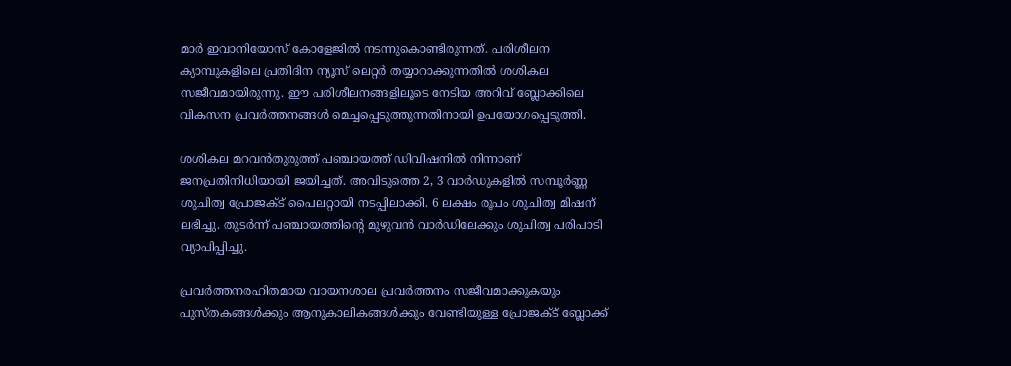മാർ ഇവാനിയോസ് കോളേജിൽ നടന്നുകൊണ്ടിരുന്നത്. പരിശീലന ക്യാമ്പുകളിലെ പ്രതിദിന ന്യൂസ് ലെറ്റർ തയ്യാറാക്കുന്നതിൽ ശശികല സജീവമായിരുന്നു. ഈ പരിശീലനങ്ങളിലൂടെ നേടിയ അറിവ് ബ്ലോക്കിലെ വികസന പ്രവർത്തനങ്ങൾ മെച്ചപ്പെടുത്തുന്നതിനായി ഉപയോഗപ്പെടുത്തി.

ശശികല മറവൻതുരുത്ത് പഞ്ചായത്ത് ഡിവിഷനിൽ നിന്നാണ് ജനപ്രതിനിധിയായി ജയിച്ചത്. അവിടുത്തെ 2, 3 വാർഡുകളിൽ സമ്പൂർണ്ണ ശുചിത്വ പ്രോജക്ട് പൈലറ്റായി നടപ്പിലാക്കി. 6 ലക്ഷം രൂപം ശുചിത്വ മിഷന് ലഭിച്ചു. തുടർന്ന് പഞ്ചായത്തിന്റെ മുഴുവൻ വാർഡിലേക്കും ശുചിത്വ പരിപാടി വ്യാപിപ്പിച്ചു.

പ്രവർത്തനരഹിതമായ വായനശാല പ്രവർത്തനം സജീവമാക്കുകയും പുസ്തകങ്ങൾക്കും ആനുകാലികങ്ങൾക്കും വേണ്ടിയുള്ള പ്രോജക്ട് ബ്ലോക്ക്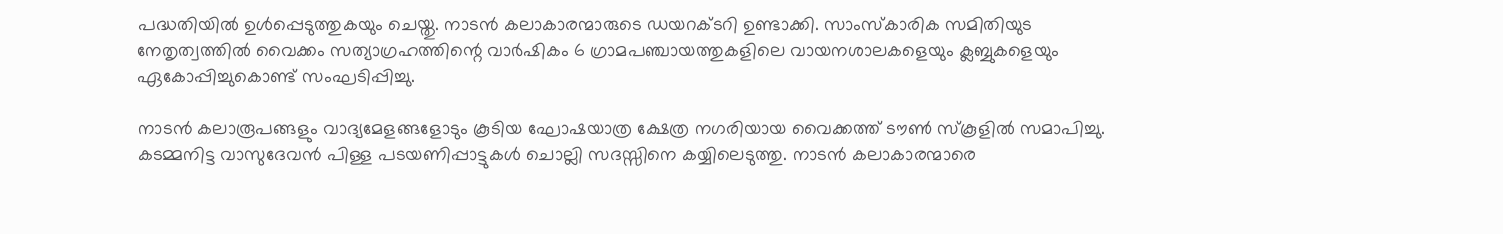പദ്ധതിയിൽ ഉൾപ്പെടുത്തുകയും ചെയ്തു. നാടൻ കലാകാരന്മാരുടെ ഡയറക്ടറി ഉണ്ടാക്കി. സാംസ്കാരിക സമിതിയുട നേതൃത്വത്തിൽ വൈക്കം സത്യാഗ്രഹത്തിന്റെ വാർഷികം 6 ഗ്രാമപഞ്ചായത്തുകളിലെ വായനശാലകളെയും ക്ലബ്ബുകളെയും ഏകോപ്പിച്ചുകൊണ്ട് സംഘടിപ്പിച്ചു.

നാടൻ കലാരൂപങ്ങളും വാദ്യമേളങ്ങളോടും കൂടിയ ഘോഷയാത്ര ക്ഷേത്ര നഗരിയായ വൈക്കത്ത് ടൗൺ സ്കൂളിൽ സമാപിച്ചു. കടമ്മനിട്ട വാസുദേവൻ പിള്ള പടയണിപ്പാട്ടുകൾ ചൊല്ലി സദസ്സിനെ കയ്യിലെടുത്തു. നാടൻ കലാകാരന്മാരെ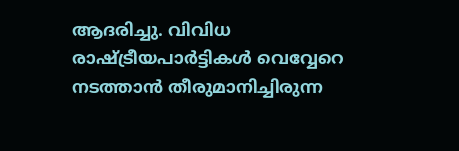ആദരിച്ചു. വിവിധ രാഷ്ട്രീയപാർട്ടികൾ വെവ്വേറെ നടത്താൻ തീരുമാനിച്ചിരുന്ന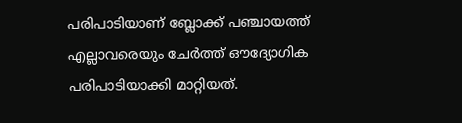പരിപാടിയാണ് ബ്ലോക്ക് പഞ്ചായത്ത് എല്ലാവരെയും ചേർത്ത് ഔദ്യോഗിക പരിപാടിയാക്കി മാറ്റിയത്.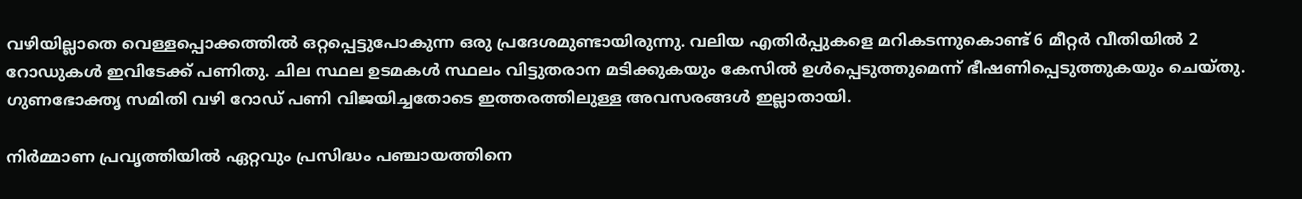വഴിയില്ലാതെ വെള്ളപ്പൊക്കത്തിൽ ഒറ്റപ്പെട്ടുപോകുന്ന ഒരു പ്രദേശമുണ്ടായിരുന്നു. വലിയ എതിർപ്പുകളെ മറികടന്നുകൊണ്ട് 6 മീറ്റർ വീതിയിൽ 2 റോഡുകൾ ഇവിടേക്ക് പണിതു. ചില സ്ഥല ഉടമകൾ സ്ഥലം വിട്ടുതരാന മടിക്കുകയും കേസിൽ ഉൾപ്പെടുത്തുമെന്ന് ഭീഷണിപ്പെടുത്തുകയും ചെയ്തു. ഗുണഭോക്തൃ സമിതി വഴി റോഡ് പണി വിജയിച്ചതോടെ ഇത്തരത്തിലുള്ള അവസരങ്ങൾ ഇല്ലാതായി.

നിർമ്മാണ പ്രവൃത്തിയിൽ ഏറ്റവും പ്രസിദ്ധം പഞ്ചായത്തിനെ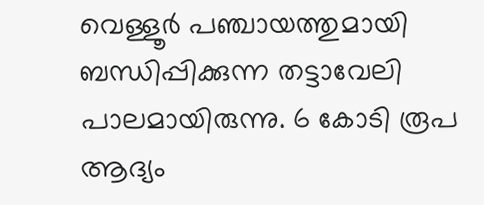വെള്ളൂർ പഞ്ചായത്തുമായി ബന്ധിപ്പിക്കുന്ന തട്ടാവേലി പാലമായിരുന്നു. 6 കോടി രൂപ ആദ്യം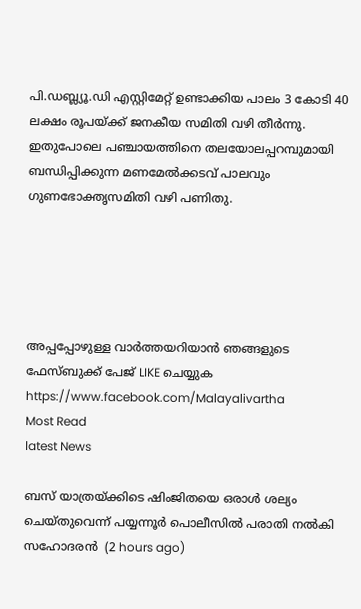പി.ഡബ്ല്യൂ.ഡി എസ്റ്റിമേറ്റ് ഉണ്ടാക്കിയ പാലം 3 കോടി 40 ലക്ഷം രൂപയ്ക്ക് ജനകീയ സമിതി വഴി തീർന്നു. ഇതുപോലെ പഞ്ചായത്തിനെ തലയോലപ്പറമ്പുമായി ബന്ധിപ്പിക്കുന്ന മണമേൽക്കടവ് പാലവും ഗുണഭോക്തൃസമിതി വഴി പണിതു.





അപ്പപ്പോഴുള്ള വാര്‍ത്തയറിയാന്‍ ഞങ്ങളുടെ ഫേസ്‌ബുക്ക്‌ പേജ് LIKE ചെയ്യുക
https://www.facebook.com/Malayalivartha
Most Read
latest News

ബസ് യാത്രയ്ക്കിടെ ഷിംജിതയെ ഒരാള്‍ ശല്യം ചെയ്തുവെന്ന് പയ്യന്നൂര്‍ പൊലീസില്‍ പരാതി നല്‍കി സഹോദരന്‍  (2 hours ago)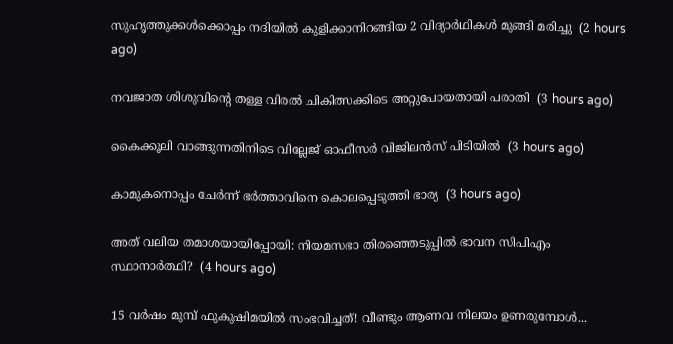സുഹൃത്തുക്കള്‍ക്കൊപ്പം നദിയില്‍ കുളിക്കാനിറങ്ങിയ 2 വിദ്യാര്‍ഥികള്‍ മുങ്ങി മരിച്ചു  (2 hours ago)

നവജാത ശിശുവിന്റെ തള്ള വിരല്‍ ചികിത്സക്കിടെ അറ്റുപോയതായി പരാതി  (3 hours ago)

കൈക്കൂലി വാങ്ങുന്നതിനിടെ വില്ലേജ് ഓഫീസര്‍ വിജിലന്‍സ് പിടിയില്‍  (3 hours ago)

കാമുകനൊപ്പം ചേര്‍ന്ന് ഭര്‍ത്താവിനെ കൊലപ്പെടുത്തി ഭാര്യ  (3 hours ago)

അത് വലിയ തമാശയായിപ്പോയി: നിയമസഭാ തിരഞ്ഞെടുപ്പില്‍ ഭാവന സിപിഎം സ്ഥാനാര്‍ത്ഥി?  (4 hours ago)

15 വർഷം മുമ്പ് ഫുകുഷിമയിൽ സംഭവിച്ചത്! വീണ്ടും ആണവ നിലയം ഉണരുമ്പോൾ...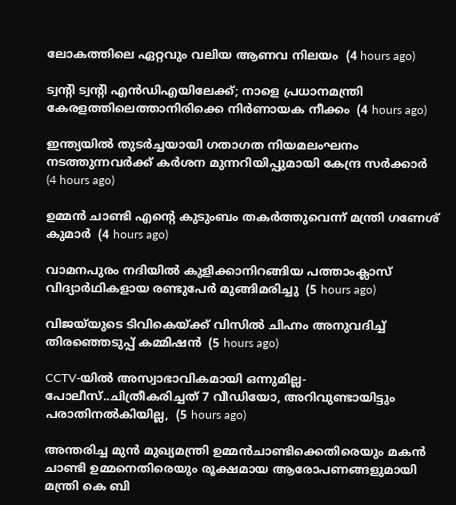ലോകത്തിലെ ഏറ്റവും വലിയ ആണവ നിലയം  (4 hours ago)

ട്വന്റി ട്വന്റി എൻഡിഎയിലേക്ക്; നാളെ പ്രധാനമന്ത്രി കേരളത്തിലെത്താനിരിക്കെ നിർണായക നീക്കം  (4 hours ago)

ഇന്ത്യയില്‍ തുടര്‍ച്ചയായി ഗതാഗത നിയമലംഘനം നടത്തുന്നവര്‍ക്ക് കര്‍ശന മുന്നറിയിപ്പുമായി കേന്ദ്ര സര്‍ക്കാര്‍  (4 hours ago)

ഉമ്മന്‍ ചാണ്ടി എന്റെ കുടുംബം തകര്‍ത്തുവെന്ന് മന്ത്രി ഗണേശ് കുമാര്‍  (4 hours ago)

വാമനപുരം നദിയിൽ കുളിക്കാനിറങ്ങിയ പത്താംക്ലാസ് വിദ്യാർഥികളായ രണ്ടുപേർ മുങ്ങിമരിച്ചു  (5 hours ago)

വിജയ്‌യുടെ ടിവികെയ്ക്ക് വിസില്‍ ചിഹ്നം അനുവദിച്ച് തിരഞ്ഞെടുപ്പ് കമ്മിഷന്‍  (5 hours ago)

CCTV-യിൽ അസ്വാഭാവികമായി ഒന്നുമില്ല- പോലീസ്..ചിത്രീകരിച്ചത് 7 വീഡിയോ, അറിവുണ്ടായിട്ടും പരാതിനൽകിയില്ല,  (5 hours ago)

അന്തരിച്ച മുൻ മുഖ്യമന്ത്രി ഉമ്മൻചാണ്ടിക്കെതിരെയും മകൻ ചാണ്ടി ഉമ്മനെതിരെയും രൂക്ഷമായ ആരോപണങ്ങളുമായി മന്ത്രി കെ ബി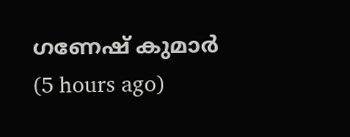ഗണേഷ് കുമാർ  (5 hours ago)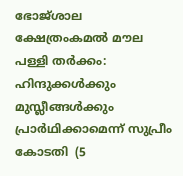ഭോജ്ശാല ക്ഷേത്രംകമല്‍ മൗല പള്ളി തര്‍ക്കം: ഹിന്ദുക്കള്‍ക്കും മുസ്ലീങ്ങള്‍ക്കും പ്രാര്‍ഥിക്കാമെന്ന് സുപ്രീം കോടതി  (5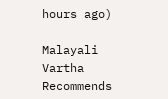hours ago)

Malayali Vartha Recommends